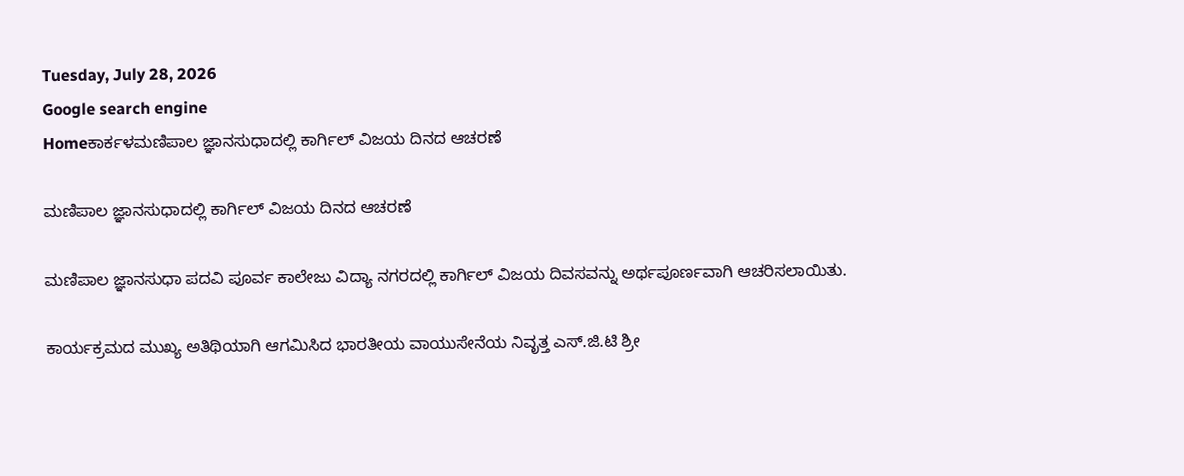Tuesday, July 28, 2026
Google search engine
Homeಕಾರ್ಕಳಮಣಿಪಾಲ ಜ್ಞಾನಸುಧಾದಲ್ಲಿ ಕಾರ್ಗಿಲ್‌ ವಿಜಯ ದಿನದ ಆಚರಣೆ

ಮಣಿಪಾಲ ಜ್ಞಾನಸುಧಾದಲ್ಲಿ ಕಾರ್ಗಿಲ್‌ ವಿಜಯ ದಿನದ ಆಚರಣೆ

ಮಣಿಪಾಲ ಜ್ಞಾನಸುಧಾ ಪದವಿ ಪೂರ್ವ ಕಾಲೇಜು ವಿದ್ಯಾ ನಗರದಲ್ಲಿ ಕಾರ್ಗಿಲ್‌ ವಿಜಯ ದಿವಸವನ್ನು ಅರ್ಥಪೂರ್ಣವಾಗಿ ಆಚರಿಸಲಾಯಿತು.

ಕಾರ್ಯಕ್ರಮದ ಮುಖ್ಯ ಅತಿಥಿಯಾಗಿ ಆಗಮಿಸಿದ ಭಾರತೀಯ ವಾಯುಸೇನೆಯ ನಿವೃತ್ತ ಎಸ್.ಜಿ.ಟಿ ಶ್ರೀ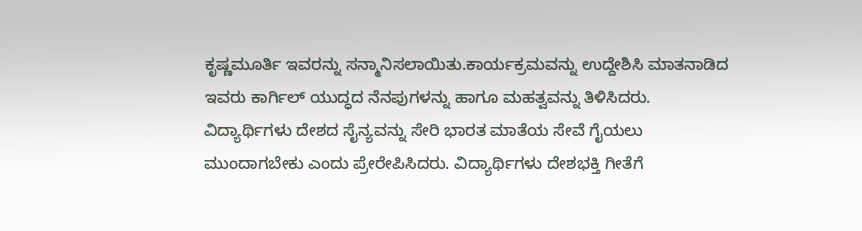ಕೃಷ್ಣಮೂರ್ತಿ ಇವರನ್ನು ಸನ್ಮಾನಿಸಲಾಯಿತು.ಕಾರ್ಯಕ್ರಮವನ್ನು ಉದ್ದೇಶಿಸಿ ಮಾತನಾಡಿದ ಇವರು ಕಾರ್ಗಿಲ್‌ ಯುದ್ಧದ ನೆನಪುಗಳನ್ನು ಹಾಗೂ ಮಹತ್ವವನ್ನು ತಿಳಿಸಿದರು. ವಿದ್ಯಾರ್ಥಿಗಳು ದೇಶದ ಸೈನ್ಯವನ್ನು ಸೇರಿ ಭಾರತ ಮಾತೆಯ ಸೇವೆ ಗೈಯಲು ಮುಂದಾಗಬೇಕು ಎಂದು ಪ್ರೇರೇಪಿಸಿದರು. ವಿದ್ಯಾರ್ಥಿಗಳು ದೇಶಭಕ್ತಿ ಗೀತೆಗೆ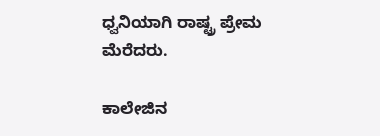ಧ್ವನಿಯಾಗಿ ರಾಷ್ಟ್ರ ಪ್ರೇಮ ಮೆರೆದರು.

ಕಾಲೇಜಿನ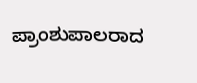ಪ್ರಾಂಶುಪಾಲರಾದ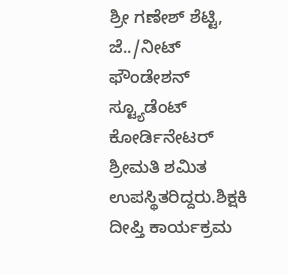ಶ್ರೀ ಗಣೇಶ್‌ ಶೆಟ್ಟಿ, ಜೆ../ನೀಟ್‌ ಫೌಂಡೇಶನ್‌ ಸ್ಟ್ಯೂಡೆಂಟ್‌ ಕೋರ್ಡಿನೇಟರ್‌ ಶ್ರೀಮತಿ ಶಮಿತ ಉಪಸ್ಥಿತರಿದ್ದರು.ಶಿಕ್ಷಕಿ ದೀಪ್ತಿ ಕಾರ್ಯಕ್ರಮ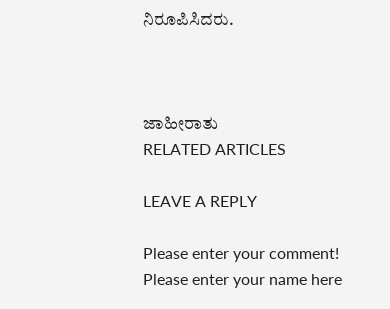ನಿರೂಪಿಸಿದರು.



ಜಾಹೀರಾತು
RELATED ARTICLES

LEAVE A REPLY

Please enter your comment!
Please enter your name here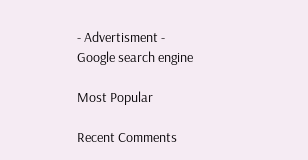- Advertisment -
Google search engine

Most Popular

Recent Comments